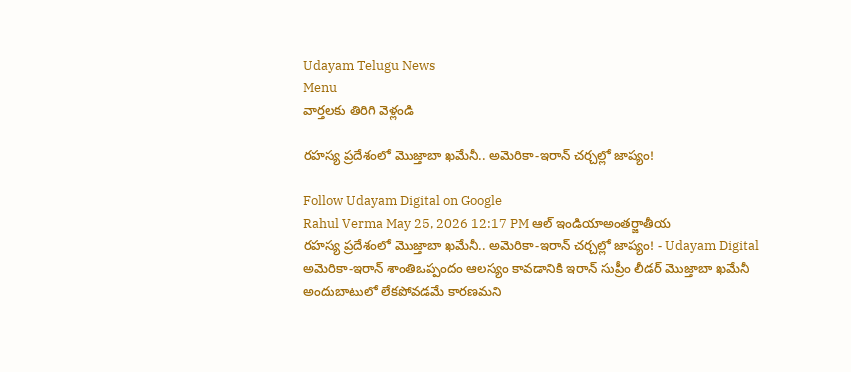Udayam Telugu News
Menu
వార్తలకు తిరిగి వెళ్లండి

రహస్య ప్రదేశంలో మొజ్తాబా ఖమేనీ.. అమెరికా-ఇరాన్‌ చర్చల్లో జాప్యం!

Follow Udayam Digital on Google
Rahul Verma May 25, 2026 12:17 PM ఆల్ ఇండియాఅంతర్జాతీయ
రహస్య ప్రదేశంలో మొజ్తాబా ఖమేనీ.. అమెరికా-ఇరాన్‌ చర్చల్లో జాప్యం! - Udayam Digital
అమెరికా-ఇరాన్‌ శాంతిఒప్పందం ఆలస్యం కావడానికి ఇరాన్‌ సుప్రీం లీడర్‌ మొజ్తాబా ఖమేనీ అందుబాటులో లేకపోవడమే కారణమని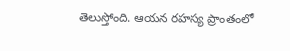తెలుస్తోంది. ఆయన రహస్య ప్రాంతంలో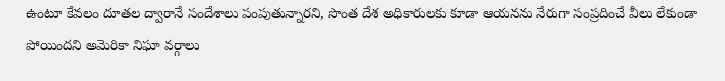ఉంటూ కేవలం దూతల ద్వారానే సందేశాలు పంపుతున్నారని, సొంత దేశ అధికారులకు కూడా ఆయనను నేరుగా సంప్రదించే వీలు లేకుండా పోయిందని అమెరికా నిఘా వర్గాలు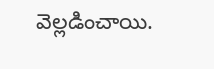వెల్లడించాయి.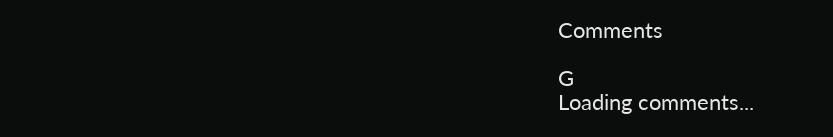Comments

G
Loading comments...